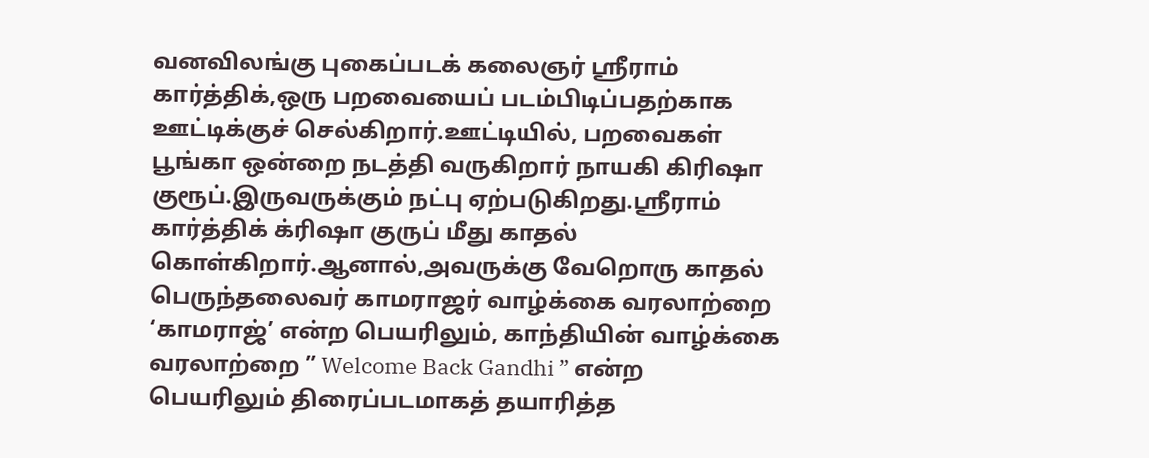வனவிலங்கு புகைப்படக் கலைஞர் ஸ்ரீராம் கார்த்திக்,ஒரு பறவையைப் படம்பிடிப்பதற்காக ஊட்டிக்குச் செல்கிறார்.ஊட்டியில், பறவைகள் பூங்கா ஒன்றை நடத்தி வருகிறார் நாயகி கிரிஷா குரூப்.இருவருக்கும் நட்பு ஏற்படுகிறது.ஸ்ரீராம் கார்த்திக் க்ரிஷா குருப் மீது காதல் கொள்கிறார்.ஆனால்,அவருக்கு வேறொரு காதல்
பெருந்தலைவர் காமராஜர் வாழ்க்கை வரலாற்றை ‘காமராஜ்’ என்ற பெயரிலும், காந்தியின் வாழ்க்கை வரலாற்றை ” Welcome Back Gandhi ” என்ற பெயரிலும் திரைப்படமாகத் தயாரித்த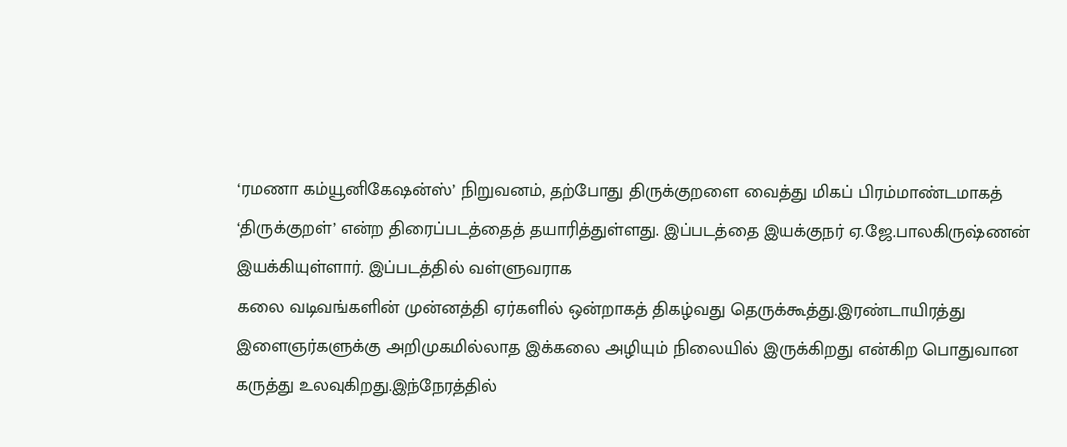‘ரமணா கம்யூனிகேஷன்ஸ்’ நிறுவனம், தற்போது திருக்குறளை வைத்து மிகப் பிரம்மாண்டமாகத் ‘திருக்குறள்’ என்ற திரைப்படத்தைத் தயாரித்துள்ளது. இப்படத்தை இயக்குநர் ஏ.ஜே.பாலகிருஷ்ணன் இயக்கியுள்ளார். இப்படத்தில் வள்ளுவராக
கலை வடிவங்களின் முன்னத்தி ஏர்களில் ஒன்றாகத் திகழ்வது தெருக்கூத்து.இரண்டாயிரத்து இளைஞர்களுக்கு அறிமுகமில்லாத இக்கலை அழியும் நிலையில் இருக்கிறது என்கிற பொதுவான கருத்து உலவுகிறது.இந்நேரத்தில்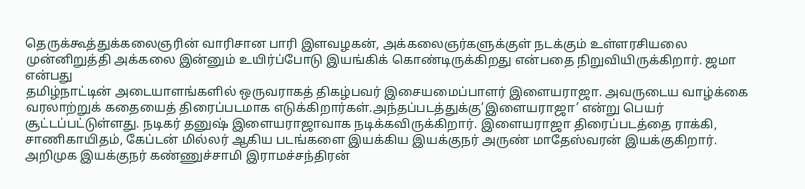தெருக்கூத்துக்கலைஞரின் வாரிசான பாரி இளவழகன், அக்கலைஞர்களுக்குள் நடக்கும் உள்ளரசியலை முன்னிறுத்தி அக்கலை இன்னும் உயிர்ப்போடு இயங்கிக் கொண்டிருக்கிறது என்பதை நிறுவியிருக்கிறார். ஜமா என்பது
தமிழ்நாட்டின் அடையாளங்களில் ஒருவராகத் திகழ்பவர் இசையமைப்பாளர் இளையராஜா. அவருடைய வாழ்க்கை வரலாற்றுக் கதையைத் திரைப்படமாக எடுக்கிறார்கள்.அந்தப்படத்துக்கு’இளையராஜா’ என்று பெயர் சூட்டப்பட்டுள்ளது. நடிகர் தனுஷ் இளையராஜாவாக நடிக்கவிருக்கிறார். இளையராஜா திரைப்படத்தை ராக்கி, சாணிகாயிதம், கேப்டன் மில்லர் ஆகிய படங்களை இயக்கிய இயக்குநர் அருண் மாதேஸ்வரன் இயக்குகிறார்.
அறிமுக இயக்குநர் கண்ணுச்சாமி இராமச்சந்திரன்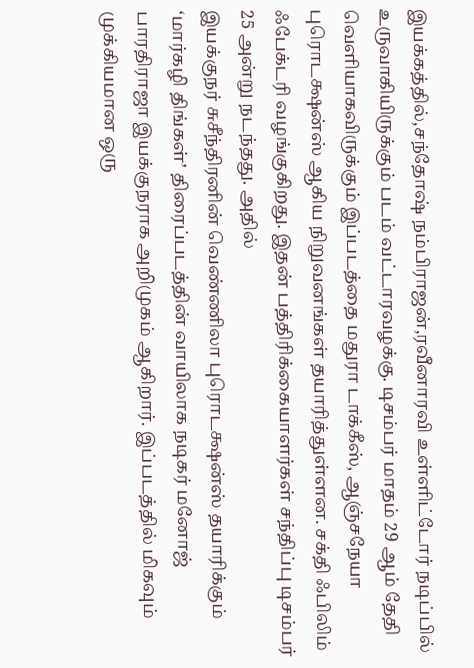இயக்கத்தில்,சந்தோஷ் நம்பிராஜன்,ரவீனாரவி உள்ளிட்டோர் நடிப்பில் உருவாகியிருக்கும் படம் வட்டாரவழக்கு. டிசம்பர் மாதம் 29 ஆம் தேதி வெளியாகவிருக்கும் இப்படத்தை மதுரா டாக்கீஸ், ஆஞ்சநேயா புரொடக்ஷன்ஸ் ஆகிய நிறுவனங்கள் தயாரித்துள்ளன. சக்தி ஃபிலிம் ஃபேக்டரி வழங்குகிறது. இதன் பத்திரிக்கையாளர்கள் சந்திப்பு டிசம்பர் 25 அன்று நடந்தது. அதில்
இயக்குநர் சுசீந்திரனின் வெண்ணிலா புரொடக்ஷன்ஸ் தயாரிக்கும் ‘மார்கழி திங்கள்’ திரைப்படத்தின் வாயிலாக நடிகர் மனோஜ் பாரதிராஜா இயக்குநராக அறிமுகம் ஆகிறார். இப்படத்தில் மிகவும் முக்கியமான ஒரு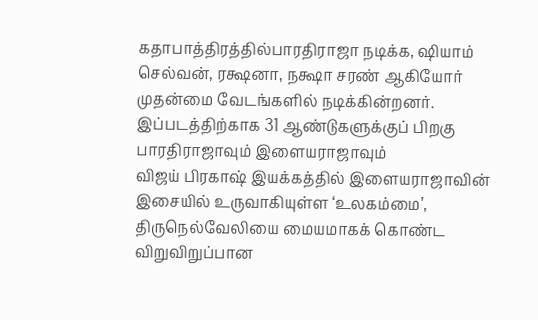கதாபாத்திரத்தில்பாரதிராஜா நடிக்க, ஷியாம் செல்வன், ரக்ஷனா, நக்ஷா சரண் ஆகியோர் முதன்மை வேடங்களில் நடிக்கின்றனர். இப்படத்திற்காக 31 ஆண்டுகளுக்குப் பிறகு பாரதிராஜாவும் இளையராஜாவும்
விஜய் பிரகாஷ் இயக்கத்தில் இளையராஜாவின் இசையில் உருவாகியுள்ள ‘உலகம்மை’, திருநெல்வேலியை மையமாகக் கொண்ட விறுவிறுப்பான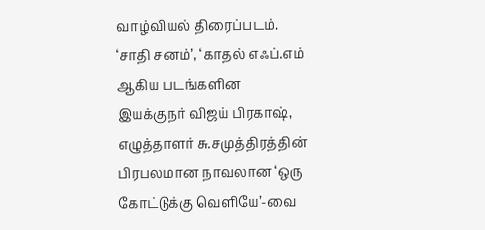வாழ்வியல் திரைப்படம். ‘சாதி சனம்’, ‘காதல் எஃப்.எம் ஆகிய படங்களின இயக்குநர் விஜய் பிரகாஷ், எழுத்தாளர் சு.சமுத்திரத்தின் பிரபலமான நாவலான ‘ஒரு கோட்டுக்கு வெளியே’-வை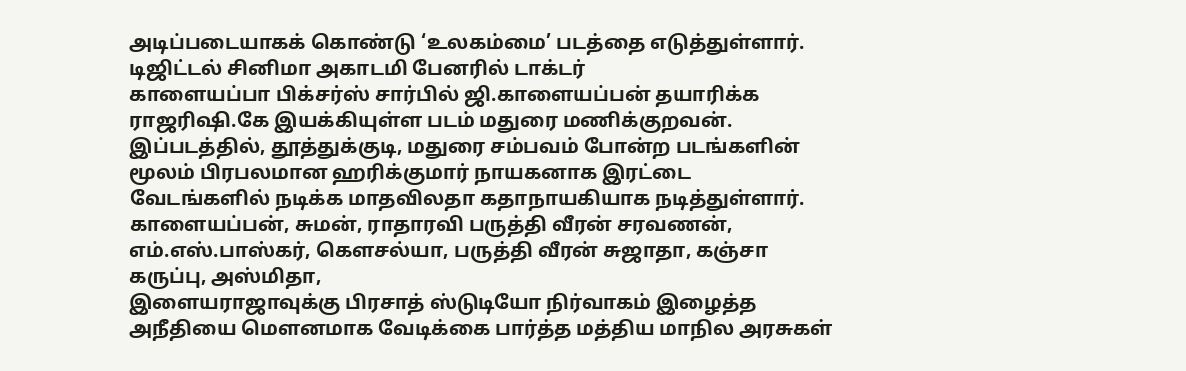அடிப்படையாகக் கொண்டு ‘உலகம்மை’ படத்தை எடுத்துள்ளார். டிஜிட்டல் சினிமா அகாடமி பேனரில் டாக்டர்
காளையப்பா பிக்சர்ஸ் சார்பில் ஜி.காளையப்பன் தயாரிக்க ராஜரிஷி.கே இயக்கியுள்ள படம் மதுரை மணிக்குறவன். இப்படத்தில், தூத்துக்குடி, மதுரை சம்பவம் போன்ற படங்களின் மூலம் பிரபலமான ஹரிக்குமார் நாயகனாக இரட்டை வேடங்களில் நடிக்க மாதவிலதா கதாநாயகியாக நடித்துள்ளார். காளையப்பன், சுமன், ராதாரவி பருத்தி வீரன் சரவணன், எம்.எஸ்.பாஸ்கர், கௌசல்யா, பருத்தி வீரன் சுஜாதா, கஞ்சா கருப்பு, அஸ்மிதா,
இளையராஜாவுக்கு பிரசாத் ஸ்டுடியோ நிர்வாகம் இழைத்த அநீதியை மெளனமாக வேடிக்கை பார்த்த மத்திய மாநில அரசுகள்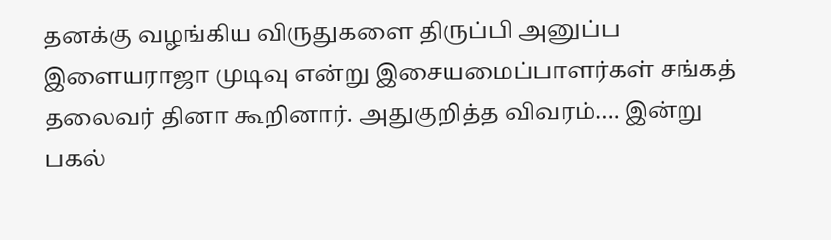தனக்கு வழங்கிய விருதுகளை திருப்பி அனுப்ப இளையராஜா முடிவு என்று இசையமைப்பாளர்கள் சங்கத் தலைவர் தினா கூறினார். அதுகுறித்த விவரம்…. இன்று பகல்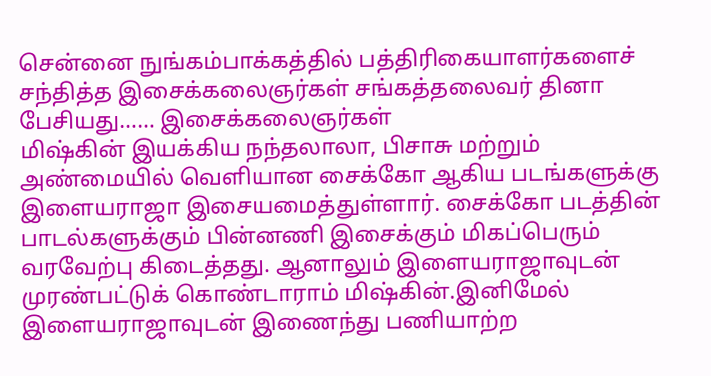சென்னை நுங்கம்பாக்கத்தில் பத்திரிகையாளர்களைச் சந்தித்த இசைக்கலைஞர்கள் சங்கத்தலைவர் தினா பேசியது…… இசைக்கலைஞர்கள்
மிஷ்கின் இயக்கிய நந்தலாலா, பிசாசு மற்றும் அண்மையில் வெளியான சைக்கோ ஆகிய படங்களுக்கு இளையராஜா இசையமைத்துள்ளார். சைக்கோ படத்தின் பாடல்களுக்கும் பின்னணி இசைக்கும் மிகப்பெரும் வரவேற்பு கிடைத்தது. ஆனாலும் இளையராஜாவுடன் முரண்பட்டுக் கொண்டாராம் மிஷ்கின்.இனிமேல் இளையராஜாவுடன் இணைந்து பணியாற்ற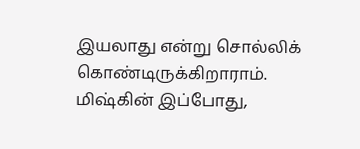இயலாது என்று சொல்லிக் கொண்டிருக்கிறாராம். மிஷ்கின் இப்போது,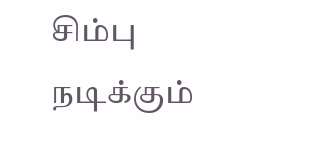சிம்பு நடிக்கும்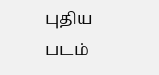புதிய படம்